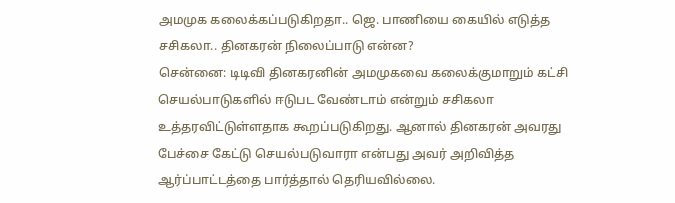அமமுக கலைக்கப்படுகிறதா.. ஜெ. பாணியை கையில் எடுத்த சசிகலா.. தினகரன் நிலைப்பாடு என்ன?
சென்னை: டிடிவி தினகரனின் அமமுகவை கலைக்குமாறும் கட்சி செயல்பாடுகளில் ஈடுபட வேண்டாம் என்றும் சசிகலா உத்தரவிட்டுள்ளதாக கூறப்படுகிறது. ஆனால் தினகரன் அவரது பேச்சை கேட்டு செயல்படுவாரா என்பது அவர் அறிவித்த ஆர்ப்பாட்டத்தை பார்த்தால் தெரியவில்லை.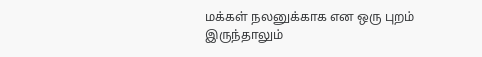மக்கள் நலனுக்காக என ஒரு புறம் இருந்தாலும்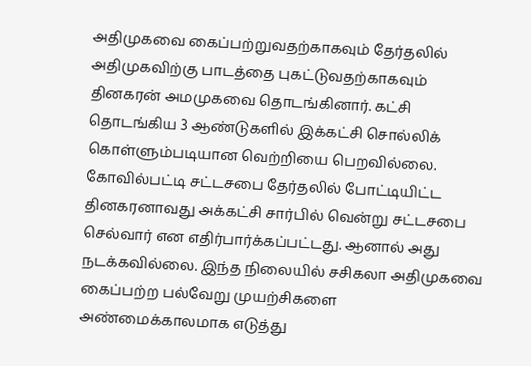அதிமுகவை கைப்பற்றுவதற்காகவும் தேர்தலில் அதிமுகவிற்கு பாடத்தை புகட்டுவதற்காகவும் தினகரன் அமமுகவை தொடங்கினார். கட்சி தொடங்கிய 3 ஆண்டுகளில் இக்கட்சி சொல்லிக் கொள்ளும்படியான வெற்றியை பெறவில்லை.
கோவில்பட்டி சட்டசபை தேர்தலில் போட்டியிட்ட தினகரனாவது அக்கட்சி சார்பில் வென்று சட்டசபை செல்வார் என எதிர்பார்க்கப்பட்டது. ஆனால் அது நடக்கவில்லை. இந்த நிலையில் சசிகலா அதிமுகவை கைப்பற்ற பல்வேறு முயற்சிகளை அண்மைக்காலமாக எடுத்து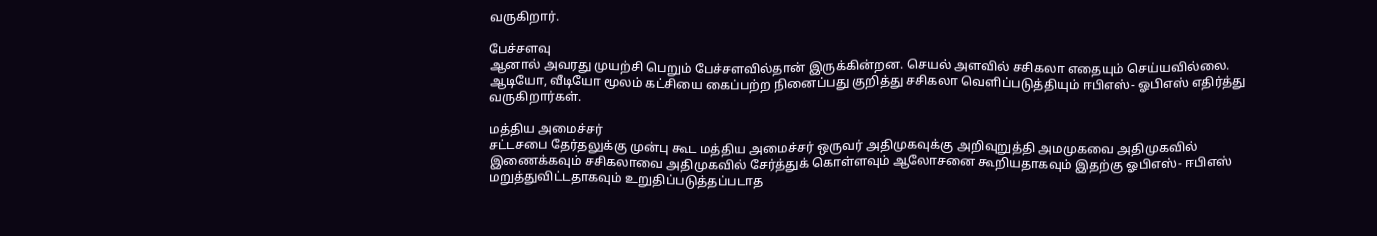வருகிறார்.

பேச்சளவு
ஆனால் அவரது முயற்சி பெறும் பேச்சளவில்தான் இருக்கின்றன. செயல் அளவில் சசிகலா எதையும் செய்யவில்லை. ஆடியோ, வீடியோ மூலம் கட்சியை கைப்பற்ற நினைப்பது குறித்து சசிகலா வெளிப்படுத்தியும் ஈபிஎஸ்- ஓபிஎஸ் எதிர்த்து வருகிறார்கள்.

மத்திய அமைச்சர்
சட்டசபை தேர்தலுக்கு முன்பு கூட மத்திய அமைச்சர் ஒருவர் அதிமுகவுக்கு அறிவுறுத்தி அமமுகவை அதிமுகவில் இணைக்கவும் சசிகலாவை அதிமுகவில் சேர்த்துக் கொள்ளவும் ஆலோசனை கூறியதாகவும் இதற்கு ஓபிஎஸ்- ஈபிஎஸ் மறுத்துவிட்டதாகவும் உறுதிப்படுத்தப்படாத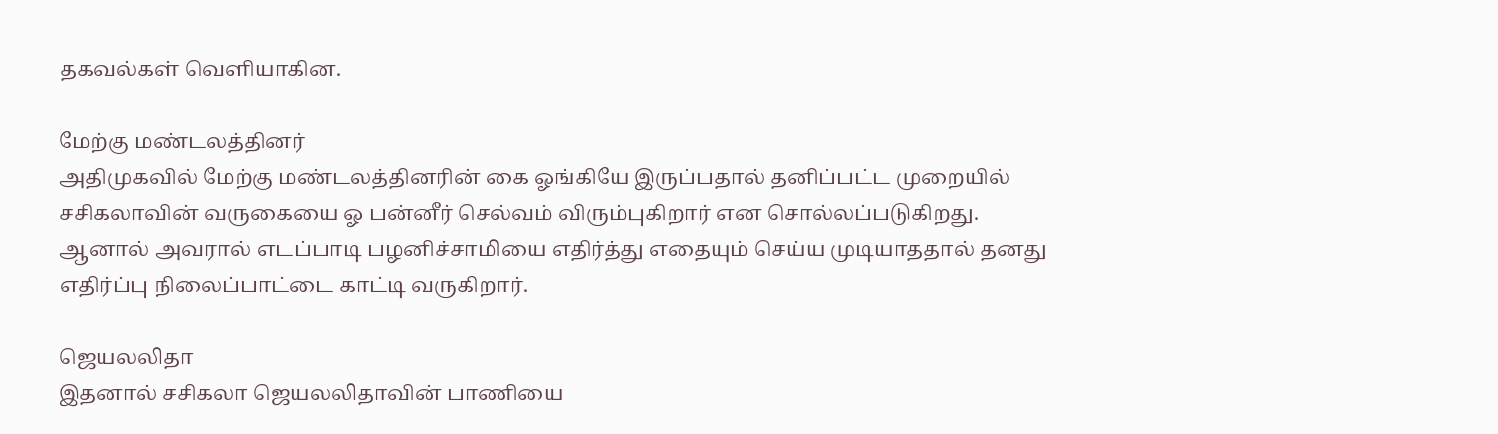தகவல்கள் வெளியாகின.

மேற்கு மண்டலத்தினர்
அதிமுகவில் மேற்கு மண்டலத்தினரின் கை ஓங்கியே இருப்பதால் தனிப்பட்ட முறையில் சசிகலாவின் வருகையை ஓ பன்னீர் செல்வம் விரும்புகிறார் என சொல்லப்படுகிறது. ஆனால் அவரால் எடப்பாடி பழனிச்சாமியை எதிர்த்து எதையும் செய்ய முடியாததால் தனது எதிர்ப்பு நிலைப்பாட்டை காட்டி வருகிறார்.

ஜெயலலிதா
இதனால் சசிகலா ஜெயலலிதாவின் பாணியை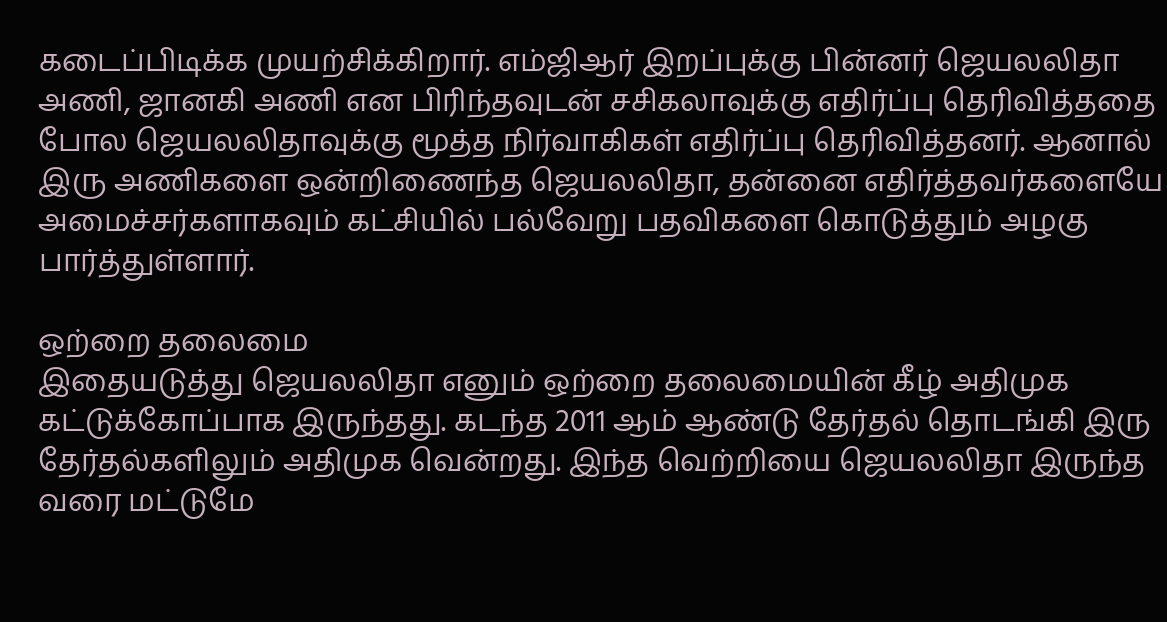கடைப்பிடிக்க முயற்சிக்கிறார். எம்ஜிஆர் இறப்புக்கு பின்னர் ஜெயலலிதா அணி, ஜானகி அணி என பிரிந்தவுடன் சசிகலாவுக்கு எதிர்ப்பு தெரிவித்ததை போல ஜெயலலிதாவுக்கு மூத்த நிர்வாகிகள் எதிர்ப்பு தெரிவித்தனர். ஆனால் இரு அணிகளை ஒன்றிணைந்த ஜெயலலிதா, தன்னை எதிர்த்தவர்களையே அமைச்சர்களாகவும் கட்சியில் பல்வேறு பதவிகளை கொடுத்தும் அழகு பார்த்துள்ளார்.

ஒற்றை தலைமை
இதையடுத்து ஜெயலலிதா எனும் ஒற்றை தலைமையின் கீழ் அதிமுக கட்டுக்கோப்பாக இருந்தது. கடந்த 2011 ஆம் ஆண்டு தேர்தல் தொடங்கி இரு தேர்தல்களிலும் அதிமுக வென்றது. இந்த வெற்றியை ஜெயலலிதா இருந்த வரை மட்டுமே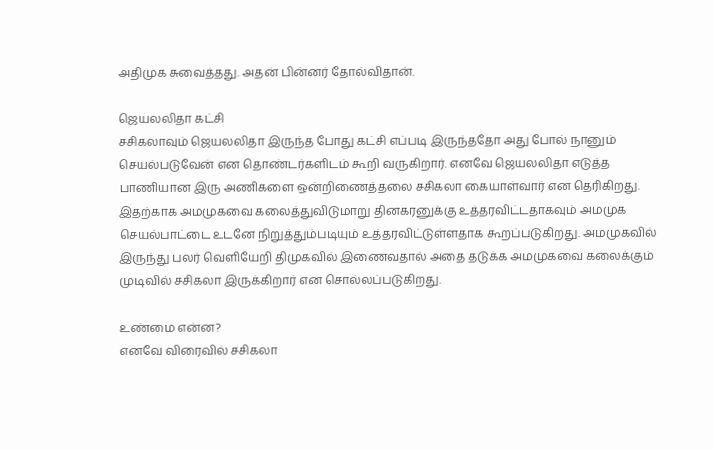அதிமுக சுவைத்தது. அதன் பின்னர் தோல்விதான்.

ஜெயலலிதா கட்சி
சசிகலாவும் ஜெயலலிதா இருந்த போது கட்சி எப்படி இருந்ததோ அது போல் நானும் செயல்படுவேன் என தொண்டர்களிடம் கூறி வருகிறார். எனவே ஜெயலலிதா எடுத்த பாணியான இரு அணிகளை ஒன்றிணைத்தலை சசிகலா கையாள்வார் என தெரிகிறது. இதற்காக அமமுகவை கலைத்துவிடுமாறு தினகரனுக்கு உத்தரவிட்டதாகவும் அமமுக செயல்பாட்டை உடனே நிறுத்தும்படியும் உத்தரவிட்டுள்ளதாக கூறப்படுகிறது. அமமுகவில் இருந்து பலர் வெளியேறி திமுகவில் இணைவதால் அதை தடுக்க அமமுகவை கலைக்கும் முடிவில் சசிகலா இருக்கிறார் என சொல்லப்படுகிறது.

உண்மை என்ன?
எனவே விரைவில் சசிகலா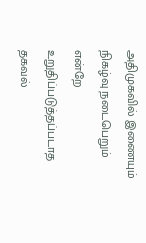அதிமுகவில் இணையும் நிகழ்வு நடைபெறும் என்றே உறுதிப்படுத்தப்படாத தகவல்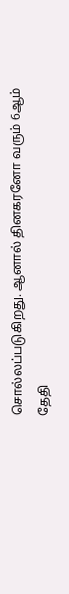சொல்லப்படுகிறது. ஆனால் தினகரனோ வரும் 6ஆம் தேதி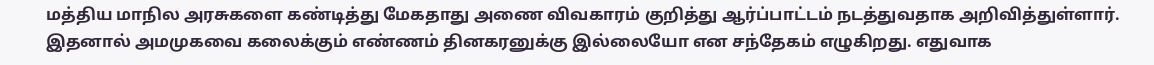மத்திய மாநில அரசுகளை கண்டித்து மேகதாது அணை விவகாரம் குறித்து ஆர்ப்பாட்டம் நடத்துவதாக அறிவித்துள்ளார். இதனால் அமமுகவை கலைக்கும் எண்ணம் தினகரனுக்கு இல்லையோ என சந்தேகம் எழுகிறது. எதுவாக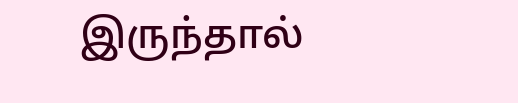இருந்தால்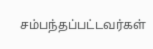சம்பந்தப்பட்டவர்கள்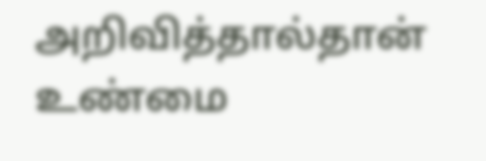அறிவித்தால்தான் உண்மை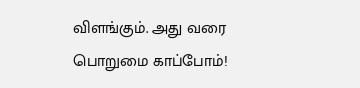விளங்கும். அது வரை பொறுமை காப்போம்!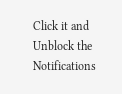Click it and Unblock the Notifications